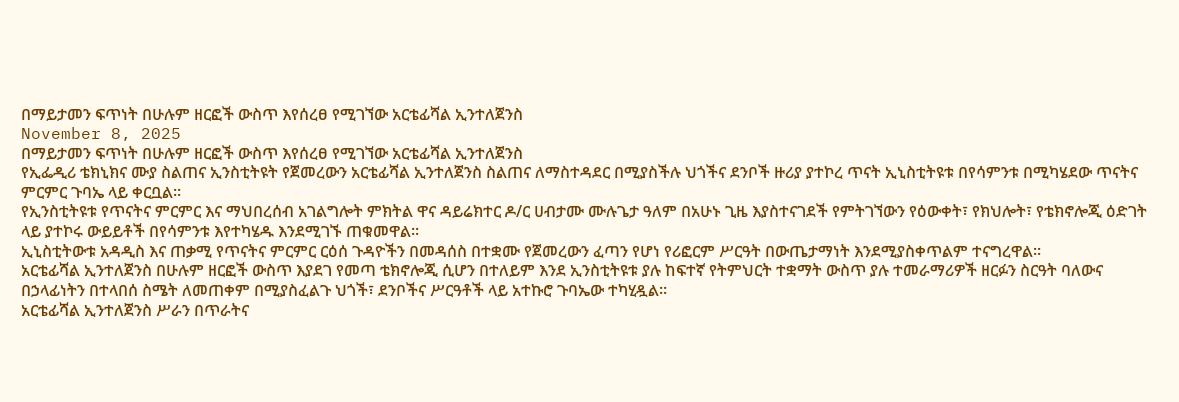በማይታመን ፍጥነት በሁሉም ዘርፎች ውስጥ እየሰረፀ የሚገኘው አርቴፊሻል ኢንተለጀንስ
November 8, 2025
በማይታመን ፍጥነት በሁሉም ዘርፎች ውስጥ እየሰረፀ የሚገኘው አርቴፊሻል ኢንተለጀንስ
የኢፌዲሪ ቴክኒክና ሙያ ስልጠና ኢንስቲትዩት የጀመረውን አርቴፊሻል ኢንተለጀንስ ስልጠና ለማስተዳደር በሚያስችሉ ህጎችና ደንቦች ዙሪያ ያተኮረ ጥናት ኢኒስቲትዩቱ በየሳምንቱ በሚካሄደው ጥናትና ምርምር ጉባኤ ላይ ቀርቧል፡፡
የኢንስቲትዩቱ የጥናትና ምርምር እና ማህበረሰብ አገልግሎት ምክትል ዋና ዳይሬክተር ዶ/ር ሀብታሙ ሙሉጌታ ዓለም በአሁኑ ጊዜ እያስተናገደች የምትገኘውን የዕውቀት፣ የክህሎት፣ የቴክኖሎጂ ዕድገት ላይ ያተኮሩ ውይይቶች በየሳምንቱ እየተካሄዱ እንደሚገኙ ጠቁመዋል፡፡
ኢኒስቲትውቱ አዳዲስ እና ጠቃሚ የጥናትና ምርምር ርዕሰ ጉዳዮችን በመዳሰስ በተቋሙ የጀመረውን ፈጣን የሆነ የሪፎርም ሥርዓት በውጤታማነት እንደሚያስቀጥልም ተናግረዋል፡፡
አርቴፊሻል ኢንተለጀንስ በሁሉም ዘርፎች ውስጥ እያደገ የመጣ ቴክኖሎጂ ሲሆን በተለይም እንደ ኢንስቲትዩቱ ያሉ ከፍተኛ የትምህርት ተቋማት ውስጥ ያሉ ተመራማሪዎች ዘርፉን ስርዓት ባለውና በኃላፊነትን በተላበሰ ስሜት ለመጠቀም በሚያስፈልጉ ህጎች፣ ደንቦችና ሥርዓቶች ላይ አተኩሮ ጉባኤው ተካሂዷል፡፡
አርቴፊሻል ኢንተለጀንስ ሥራን በጥራትና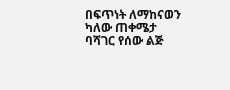በፍጥነት ለማከናወን ካለው ጠቀሜታ ባሻገር የሰው ልጅ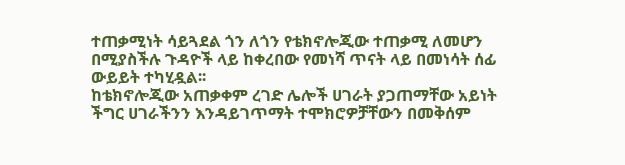ተጠቃሚነት ሳይጓደል ጎን ለጎን የቴክኖሎጂው ተጠቃሚ ለመሆን በሚያስችሉ ጉዳዮች ላይ ከቀረበው የመነሻ ጥናት ላይ በመነሳት ሰፊ ውይይት ተካሂዷል፡፡
ከቴክኖሎጂው አጠቃቀም ረገድ ሌሎች ሀገራት ያጋጠማቸው አይነት ችግር ሀገራችንን እንዳይገጥማት ተሞክሮዎቻቸውን በመቅሰም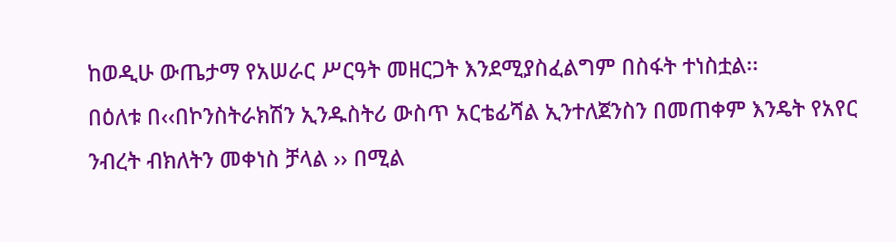ከወዲሁ ውጤታማ የአሠራር ሥርዓት መዘርጋት እንደሚያስፈልግም በስፋት ተነስቷል፡፡
በዕለቱ በ‹‹በኮንስትራክሽን ኢንዱስትሪ ውስጥ አርቴፊሻል ኢንተለጀንስን በመጠቀም እንዴት የአየር ንብረት ብክለትን መቀነስ ቻላል ›› በሚል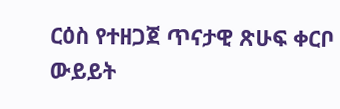ርዕስ የተዘጋጀ ጥናታዊ ጽሁፍ ቀርቦ ውይይት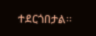ተደርጎበታል፡፡